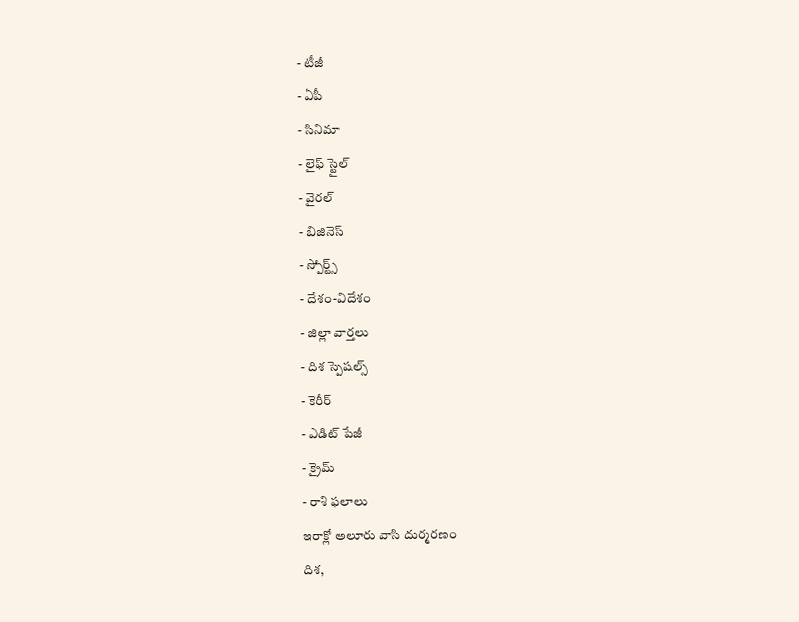- టీజీ
- ఏపీ
- సినిమా
- లైఫ్ స్టైల్
- వైరల్
- బిజినెస్
- స్పోర్ట్స్
- దేశం-విదేశం
- జిల్లా వార్తలు
- దిశ స్పెషల్స్
- కెరీర్
- ఎడిట్ పేజీ
- క్రైమ్
- రాశి ఫలాలు
ఇరాక్లో అలూరు వాసి దుర్మరణం
దిశ,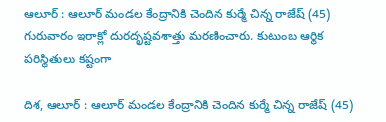ఆలూర్ : ఆలూర్ మండల కేంద్రానికి చెందిన కుర్మే చిన్న రాజేష్ (45) గురువారం ఇరాక్లో దురదృష్టవశాత్తు మరణించారు. కుటుంబ ఆర్థిక పరిస్థితులు కష్టంగా

దిశ, ఆలూర్ : ఆలూర్ మండల కేంద్రానికి చెందిన కుర్మే చిన్న రాజేష్ (45)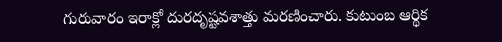గురువారం ఇరాక్లో దురదృష్టవశాత్తు మరణించారు. కుటుంబ ఆర్థిక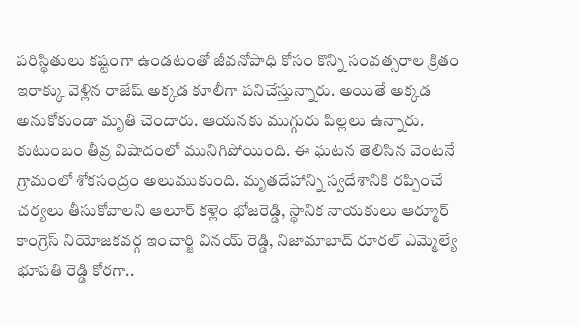పరిస్థితులు కష్టంగా ఉండటంతో జీవనోపాధి కోసం కొన్ని సంవత్సరాల క్రితం ఇరాక్కు వెళ్లిన రాజేష్ అక్కడ కూలీగా పనిచేస్తున్నారు. అయితే అక్కడ అనుకోకుండా మృతి చెందారు. ఆయనకు ముగ్గురు పిల్లలు ఉన్నారు. కుటుంబం తీవ్ర విషాదంలో మునిగిపోయింది. ఈ ఘటన తెలిసిన వెంటనే గ్రామంలో శోకసంద్రం అలుముకుంది. మృతదేహాన్ని స్వదేశానికి రప్పించే చర్యలు తీసుకోవాలని ఆలూర్ కళ్లెం భోజరెడ్డి, స్థానిక నాయకులు ఆర్మూర్ కాంగ్రెస్ నియోజకవర్గ ఇంచార్జి వినయ్ రెడ్డి, నిజామాబాద్ రూరల్ ఎమ్మెల్యే భూపతి రెడ్డి కోరగా..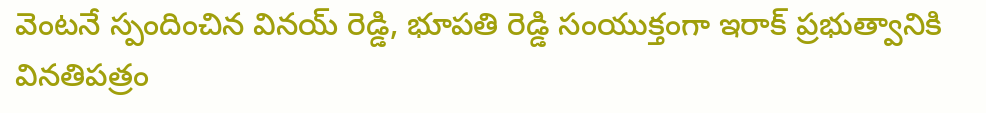వెంటనే స్పందించిన వినయ్ రెడ్డి, భూపతి రెడ్డి సంయుక్తంగా ఇరాక్ ప్రభుత్వానికి వినతిపత్రం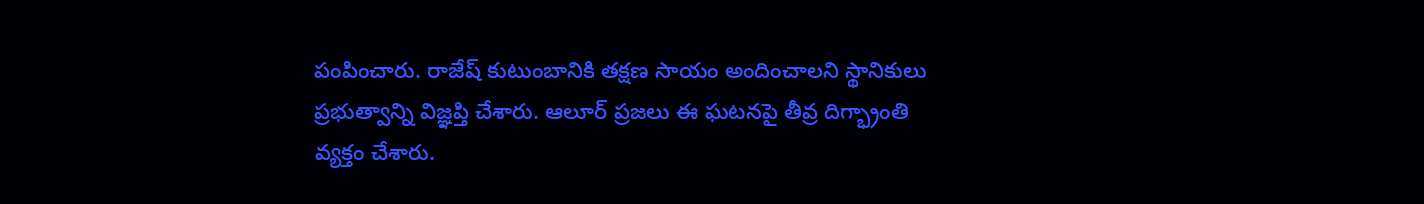పంపించారు. రాజేష్ కుటుంబానికి తక్షణ సాయం అందించాలని స్థానికులు ప్రభుత్వాన్ని విజ్ఞప్తి చేశారు. ఆలూర్ ప్రజలు ఈ ఘటనపై తీవ్ర దిగ్భ్రాంతి వ్యక్తం చేశారు.